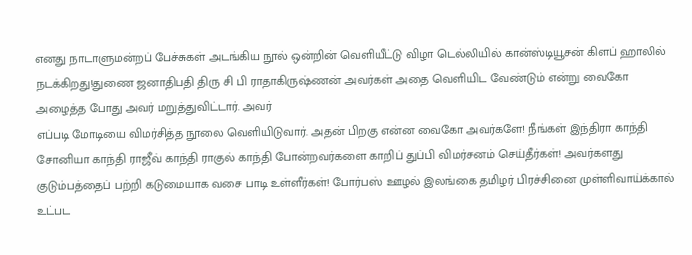எனது நாடாளுமன்றப் பேச்சுகள் அடங்கிய நூல் ஒன்றின் வெளியீட்டு விழா டெல்லியில் கான்ஸ்டியூசன் கிளப் ஹாலில் நடக்கிறது!துணை ஜனாதிபதி திரு சி பி ராதாகிருஷ்ணன் அவர்கள் அதை வெளியிட வேண்டும் என்று வைகோ அழைத்த போது அவர் மறுத்துவிட்டார். அவர்
எப்படி மோடியை விமர்சித்த நூலை வெளியிடுவார். அதன் பிறகு என்ன வைகோ அவர்களே! நீங்கள் இந்திரா காந்தி சோனியா காந்தி ராஜீவ் காந்தி ராகுல் காந்தி போன்றவர்களை காறிப் துப்பி விமர்சனம் செய்தீர்கள்! அவர்களது குடும்பத்தைப் பற்றி கடுமையாக வசை பாடி உள்ளீர்கள்! போர்பஸ் ஊழல் இலங்கை தமிழர் பிரச்சினை முள்ளிவாய்க்கால் உட்பட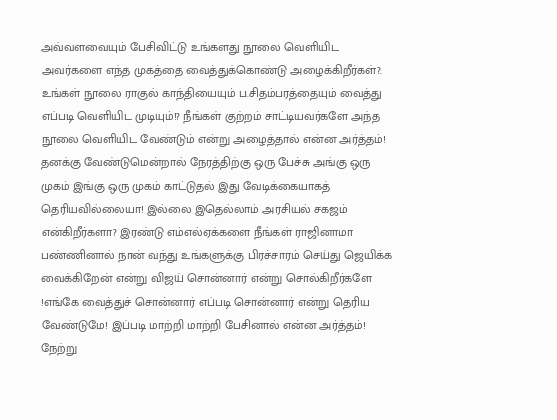அவ்வளவையும் பேசிவிட்டு உங்களது நூலை வெளியிட அவர்களை எந்த முகத்தை வைத்துக்கொண்டு அழைக்கிறீர்கள்?. உங்கள் நூலை ராகுல் காந்தியையும் ப.சிதம்பரத்தையும் வைத்து எப்படி வெளியிட முடியும்!? நீங்கள் குற்றம் சாட்டியவர்களே அந்த நூலை வெளியிட வேண்டும் என்று அழைத்தால் என்ன அர்த்தம்! தனக்கு வேண்டுமென்றால் நேரத்திற்கு ஒரு பேச்சு அங்கு ஒரு முகம் இங்கு ஒரு முகம் காட்டுதல் இது வேடிக்கையாகத் தெரியவில்லையா! இல்லை இதெல்லாம் அரசியல் சகஜம் என்கிறீர்களா? இரண்டு எம்எல்ஏக்களை நீங்கள் ராஜினாமா பண்ணினால் நான் வந்து உங்களுக்கு பிரச்சாரம் செய்து ஜெயிக்க வைக்கிறேன் என்று விஜய் சொன்னார் என்று சொல்கிறீர்களே !எங்கே வைத்துச் சொன்னார் எப்படி சொன்னார் என்று தெரிய வேண்டுமே! இப்படி மாற்றி மாற்றி பேசினால் என்ன அர்த்தம்! நேற்று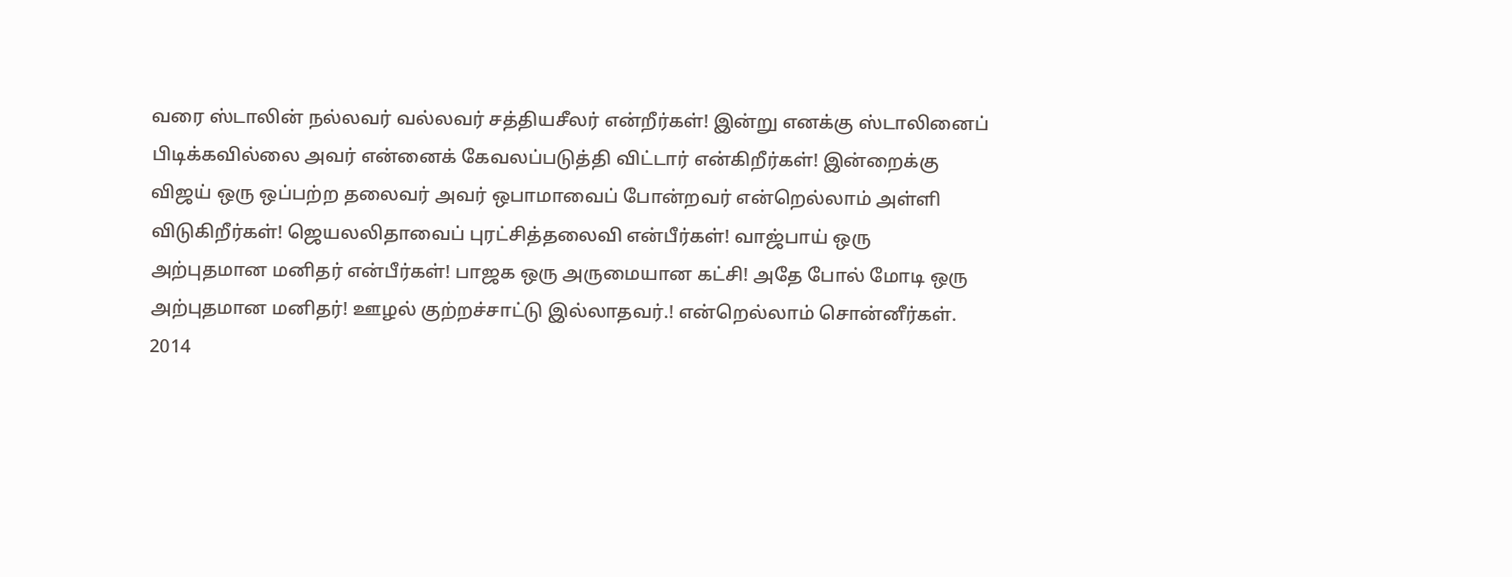வரை ஸ்டாலின் நல்லவர் வல்லவர் சத்தியசீலர் என்றீர்கள்! இன்று எனக்கு ஸ்டாலினைப் பிடிக்கவில்லை அவர் என்னைக் கேவலப்படுத்தி விட்டார் என்கிறீர்கள்! இன்றைக்கு விஜய் ஒரு ஒப்பற்ற தலைவர் அவர் ஒபாமாவைப் போன்றவர் என்றெல்லாம் அள்ளி விடுகிறீர்கள்! ஜெயலலிதாவைப் புரட்சித்தலைவி என்பீர்கள்! வாஜ்பாய் ஒரு அற்புதமான மனிதர் என்பீர்கள்! பாஜக ஒரு அருமையான கட்சி! அதே போல் மோடி ஒரு அற்புதமான மனிதர்! ஊழல் குற்றச்சாட்டு இல்லாதவர்.! என்றெல்லாம் சொன்னீர்கள். 2014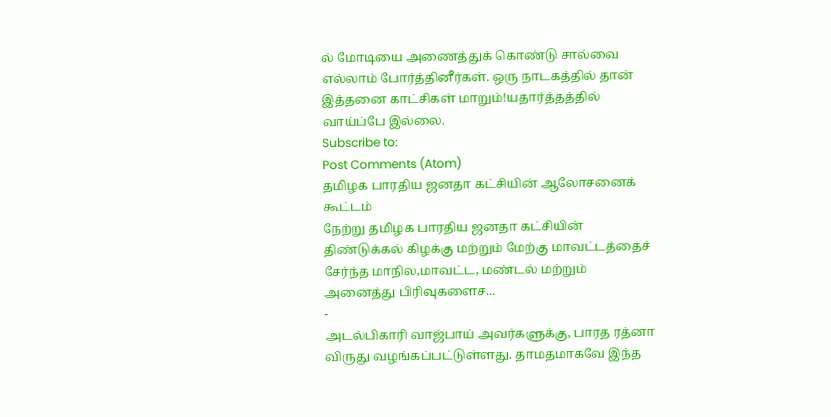ல் மோடியை அணைத்துக் கொண்டு சால்வை எல்லாம் போர்த்தினீர்கள். ஒரு நாடகத்தில் தான் இத்தனை காட்சிகள் மாறும்!யதார்த்தத்தில் வாய்ப்பே இல்லை.
Subscribe to:
Post Comments (Atom)
தமிழக பாரதிய ஜனதா கட்சியின் ஆலோசனைக் கூட்டம்
நேற்று தமிழக பாரதிய ஜனதா கட்சியின் திண்டுக்கல் கிழக்கு மற்றும் மேற்கு மாவட்டத்தைச் சேர்ந்த மாநில,மாவட்ட, மண்டல் மற்றும் அனைத்து பிரிவுகளைச...
-
அடல்பிகாரி வாஜ்பாய் அவர்களுக்கு, பாரத ரத்னா விருது வழங்கப்பட்டுள்ளது. தாமதமாகவே இந்த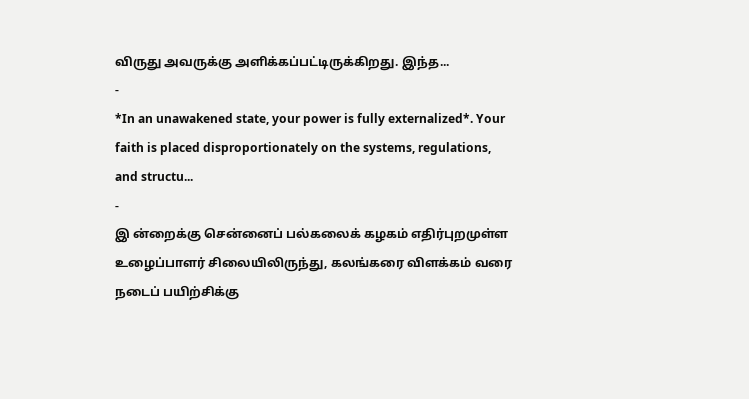விருது அவருக்கு அளிக்கப்பட்டிருக்கிறது. இந்த...
-
*In an unawakened state, your power is fully externalized*. Your faith is placed disproportionately on the systems, regulations, and structu...
-
இ ன்றைக்கு சென்னைப் பல்கலைக் கழகம் எதிர்புறமுள்ள உழைப்பாளர் சிலையிலிருந்து, கலங்கரை விளக்கம் வரை நடைப் பயிற்சிக்கு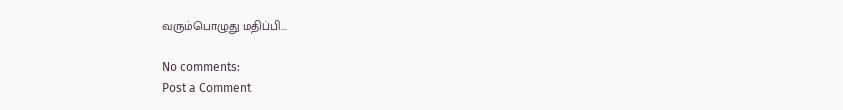வரும்பொழுது மதிப்பி...

No comments:
Post a Comment